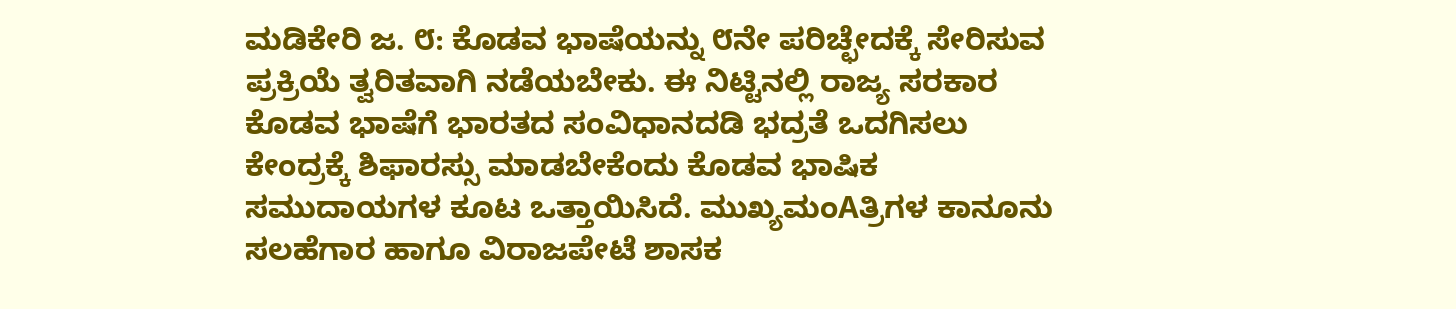ಮಡಿಕೇರಿ ಜ. ೮: ಕೊಡವ ಭಾಷೆಯನ್ನು ೮ನೇ ಪರಿಚ್ಛೇದಕ್ಕೆ ಸೇರಿಸುವ ಪ್ರಕ್ರಿಯೆ ತ್ವರಿತವಾಗಿ ನಡೆಯಬೇಕು. ಈ ನಿಟ್ಟಿನಲ್ಲಿ ರಾಜ್ಯ ಸರಕಾರ ಕೊಡವ ಭಾಷೆಗೆ ಭಾರತದ ಸಂವಿಧಾನದಡಿ ಭದ್ರತೆ ಒದಗಿಸಲು ಕೇಂದ್ರಕ್ಕೆ ಶಿಫಾರಸ್ಸು ಮಾಡಬೇಕೆಂದು ಕೊಡವ ಭಾಷಿಕ ಸಮುದಾಯಗಳ ಕೂಟ ಒತ್ತಾಯಿಸಿದೆ. ಮುಖ್ಯಮಂAತ್ರಿಗಳ ಕಾನೂನು ಸಲಹೆಗಾರ ಹಾಗೂ ವಿರಾಜಪೇಟೆ ಶಾಸಕ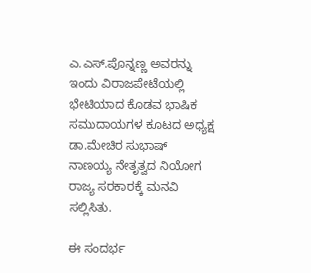ಎ.ಎಸ್.ಪೊನ್ನಣ್ಣ ಅವರನ್ನು ಇಂದು ವಿರಾಜಪೇಟೆಯಲ್ಲಿ ಭೇಟಿಯಾದ ಕೊಡವ ಭಾಷಿಕ ಸಮುದಾಯಗಳ ಕೂಟದ ಅಧ್ಯಕ್ಷ ಡಾ.ಮೇಚಿರ ಸುಭಾಷ್ ನಾಣಯ್ಯ ನೇತೃತ್ವದ ನಿಯೋಗ ರಾಜ್ಯ ಸರಕಾರಕ್ಕೆ ಮನವಿ ಸಲ್ಲಿಸಿತು.

ಈ ಸಂದರ್ಭ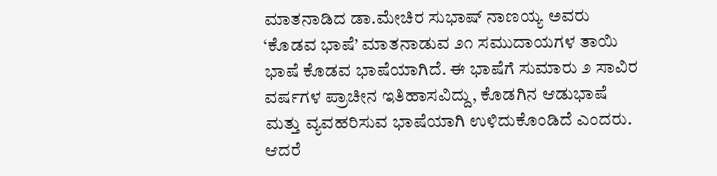ಮಾತನಾಡಿದ ಡಾ.ಮೇಚಿರ ಸುಭಾಷ್ ನಾಣಯ್ಯ ಅವರು ‘ಕೊಡವ ಭಾಷೆ’ ಮಾತನಾಡುವ ೨೧ ಸಮುದಾಯಗಳ ತಾಯಿ ಭಾಷೆ ಕೊಡವ ಭಾಷೆಯಾಗಿದೆ. ಈ ಭಾಷೆಗೆ ಸುಮಾರು ೨ ಸಾವಿರ ವರ್ಷಗಳ ಪ್ರಾಚೀನ ಇತಿಹಾಸವಿದ್ದು, ಕೊಡಗಿನ ಆಡುಭಾಷೆ ಮತ್ತು ವ್ಯವಹರಿಸುವ ಭಾಷೆಯಾಗಿ ಉಳಿದುಕೊಂಡಿದೆ ಎಂದರು. ಆದರೆ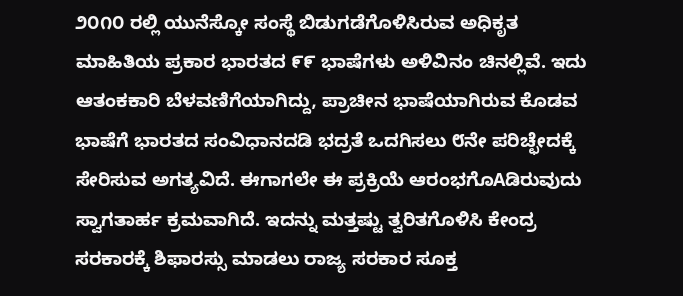೨೦೧೦ ರಲ್ಲಿ ಯುನೆಸ್ಕೋ ಸಂಸ್ಥೆ ಬಿಡುಗಡೆಗೊಳಿಸಿರುವ ಅಧಿಕೃತ ಮಾಹಿತಿಯ ಪ್ರಕಾರ ಭಾರತದ ೯೯ ಭಾಷೆಗಳು ಅಳಿವಿನಂ ಚಿನಲ್ಲಿವೆ. ಇದು ಆತಂಕಕಾರಿ ಬೆಳವಣಿಗೆಯಾಗಿದ್ದು, ಪ್ರಾಚೀನ ಭಾಷೆಯಾಗಿರುವ ಕೊಡವ ಭಾಷೆಗೆ ಭಾರತದ ಸಂವಿಧಾನದಡಿ ಭದ್ರತೆ ಒದಗಿಸಲು ೮ನೇ ಪರಿಚ್ಛೇದಕ್ಕೆ ಸೇರಿಸುವ ಅಗತ್ಯವಿದೆ. ಈಗಾಗಲೇ ಈ ಪ್ರಕ್ರಿಯೆ ಆರಂಭಗೊAಡಿರುವುದು ಸ್ವಾಗತಾರ್ಹ ಕ್ರಮವಾಗಿದೆ. ಇದನ್ನು ಮತ್ತಷ್ಟು ತ್ವರಿತಗೊಳಿಸಿ ಕೇಂದ್ರ ಸರಕಾರಕ್ಕೆ ಶಿಫಾರಸ್ಸು ಮಾಡಲು ರಾಜ್ಯ ಸರಕಾರ ಸೂಕ್ತ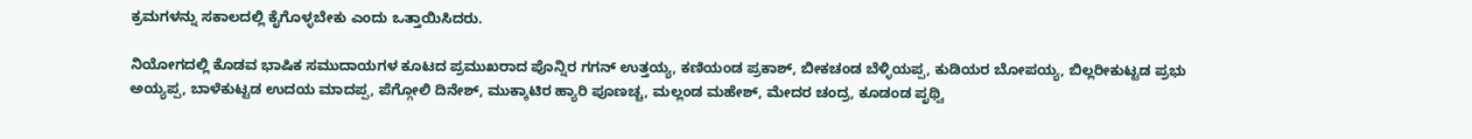ಕ್ರಮಗಳನ್ನು ಸಕಾಲದಲ್ಲಿ ಕೈಗೊಳ್ಳಬೇಕು ಎಂದು ಒತ್ತಾಯಿಸಿದರು.

ನಿಯೋಗದಲ್ಲಿ ಕೊಡವ ಭಾಷಿಕ ಸಮುದಾಯಗಳ ಕೂಟದ ಪ್ರಮುಖರಾದ ಪೊನ್ನಿರ ಗಗನ್ ಉತ್ತಯ್ಯ, ಕಣಿಯಂಡ ಪ್ರಕಾಶ್, ಬೀಕಚಂಡ ಬೆಳ್ಳಿಯಪ್ಪ, ಕುಡಿಯರ ಬೋಪಯ್ಯ, ಬಿಲ್ಲರೀಕುಟ್ಟಡ ಪ್ರಭು ಅಯ್ಯಪ್ಪ, ಬಾಳೆಕುಟ್ಟಡ ಉದಯ ಮಾದಪ್ಪ, ಪೆಗ್ಗೋಲಿ ದಿನೇಶ್, ಮುಕ್ಕಾಟಿರ ಹ್ಯಾರಿ ಪೂಣಚ್ಚ, ಮಲ್ಲಂಡ ಮಹೇಶ್, ಮೇದರ ಚಂದ್ರ, ಕೂಡಂಡ ಪೃಥ್ವಿ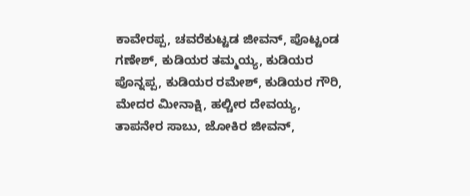ಕಾವೇರಪ್ಪ, ಚವರೆಕುಟ್ಟಡ ಜೀವನ್, ಪೊಟ್ಟಂಡ ಗಣೇಶ್, ಕುಡಿಯರ ತಮ್ಮಯ್ಯ, ಕುಡಿಯರ ಪೊನ್ನಪ್ಪ, ಕುಡಿಯರ ರಮೇಶ್, ಕುಡಿಯರ ಗೌರಿ, ಮೇದರ ಮೀನಾಕ್ಷಿ, ಹಲ್ಚೀರ ದೇವಯ್ಯ, ತಾಪನೇರ ಸಾಬು, ಜೋಕಿರ ಜೀವನ್,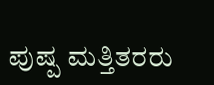ಪುಷ್ಪ ಮತ್ತಿತರರು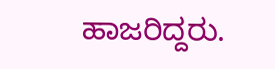ಹಾಜರಿದ್ದರು.